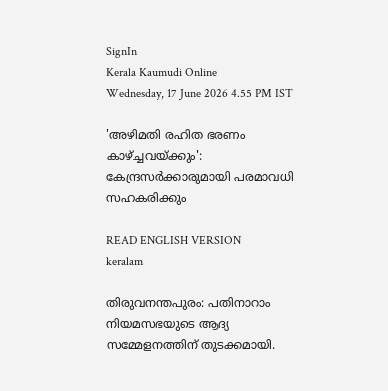SignIn
Kerala Kaumudi Online
Wednesday, 17 June 2026 4.55 PM IST

'അഴിമതി രഹിത ഭരണം കാഴ്‌ച്ചവയ്ക്കും': കേന്ദ്രസർക്കാരുമായി പരമാവധി സഹകരിക്കും

READ ENGLISH VERSION
keralam

തിരുവനന്തപുരം: പതിനാറാം നിയമസഭയുടെ ആദ്യ സമ്മേളനത്തിന് തുടക്കമായി.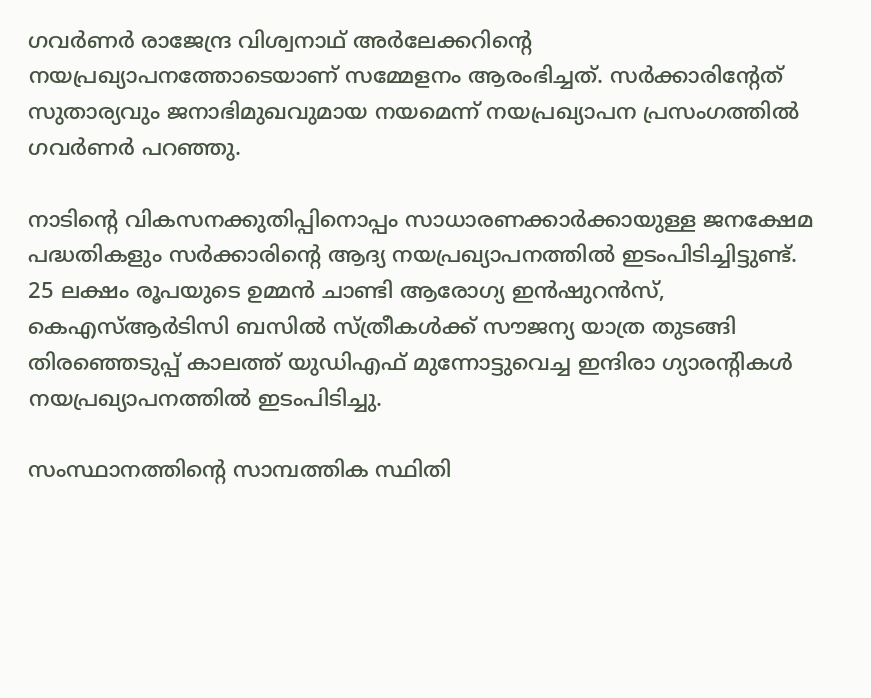ഗവർണർ രാജേന്ദ്ര വിശ്വനാഥ് അർലേക്കറിന്റെ നയപ്രഖ്യാപനത്തോടെയാണ് സമ്മേളനം ആരംഭിച്ചത്. സർക്കാരിന്റേത് സുതാര്യവും ജനാഭിമുഖവുമായ നയമെന്ന് നയപ്രഖ്യാപന പ്രസംഗത്തിൽ ഗവർണർ പറഞ്ഞു.

നാടിന്റെ വികസനക്കുതിപ്പിനൊപ്പം സാധാരണക്കാർക്കായുള്ള ജനക്ഷേമ പദ്ധതികളും സർക്കാരിന്റെ ആദ്യ നയപ്രഖ്യാപനത്തിൽ ഇടംപിടിച്ചിട്ടുണ്ട്. 25 ലക്ഷം രൂപയുടെ ഉമ്മൻ ചാണ്ടി ആരോഗ്യ ഇൻഷുറൻസ്, കെഎസ്ആർടിസി ബസിൽ സ്ത്രീകൾക്ക് സൗജന്യ യാത്ര തുടങ്ങി തിരഞ്ഞെടുപ്പ് കാലത്ത് യുഡിഎഫ് മുന്നോട്ടുവെച്ച ഇന്ദിരാ ഗ്യാരന്റികൾ നയപ്രഖ്യാപനത്തിൽ ഇടംപിടിച്ചു.

സംസ്ഥാനത്തിന്റെ സാമ്പത്തിക സ്ഥിതി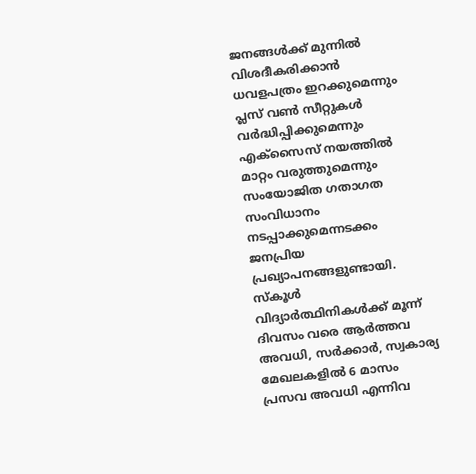ജനങ്ങൾക്ക് മുന്നിൽ വിശദീകരിക്കാൻ ധവളപത്രം ഇറക്കുമെന്നും പ്ലസ് വൺ സീറ്റുകൾ വർദ്ധിപ്പിക്കുമെന്നും എക്സൈസ് നയത്തിൽ മാറ്റം വരുത്തുമെന്നും സംയോജിത ഗതാഗത സംവിധാനം നടപ്പാക്കുമെന്നടക്കം ജനപ്രിയ പ്രഖ്യാപനങ്ങളുണ്ടായി. സ്കൂൾ വിദ്യാർത്ഥിനികൾക്ക് മൂന്ന് ദിവസം വരെ ആർത്തവ അവധി, സർക്കാർ, സ്വകാര്യ മേഖലകളിൽ 6 മാസം പ്രസവ അവധി എന്നിവ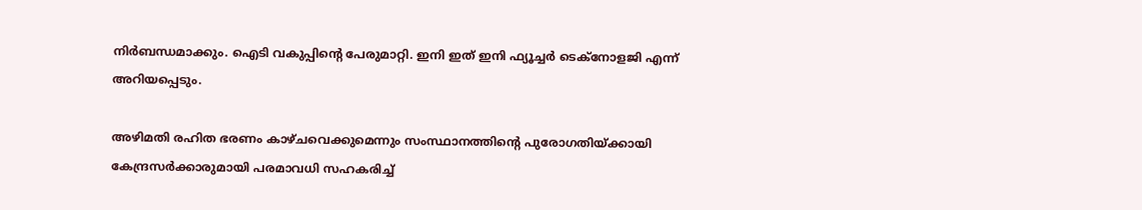നിർബന്ധമാക്കും. ഐടി വകുപ്പിന്റെ പേരുമാറ്റി. ഇനി ഇത് ഇനി ഫ്യൂച്ചർ‌ ടെക്നോളജി എന്ന് അറിയപ്പെടും.

അഴിമതി രഹിത ഭരണം കാഴ്‌ചവെക്കുമെന്നും സംസ്ഥാനത്തിന്റെ പുരോഗതിയ്ക്കായി കേന്ദ്രസർക്കാരുമായി പരമാവധി സഹകരിച്ച്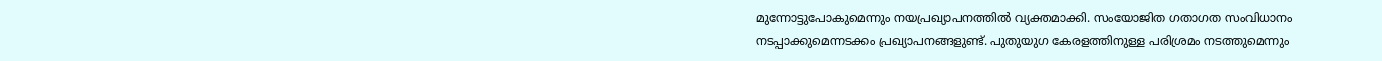മുന്നോട്ടുപോകുമെന്നും നയപ്രഖ്യാപനത്തിൽ വ്യക്തമാക്കി. സംയോജിത ഗതാഗത സംവിധാനം നടപ്പാക്കുമെന്നടക്കം പ്രഖ്യാപനങ്ങളുണ്ട്. പുതുയുഗ കേരളത്തിനുള്ള പരിശ്രമം നടത്തുമെന്നും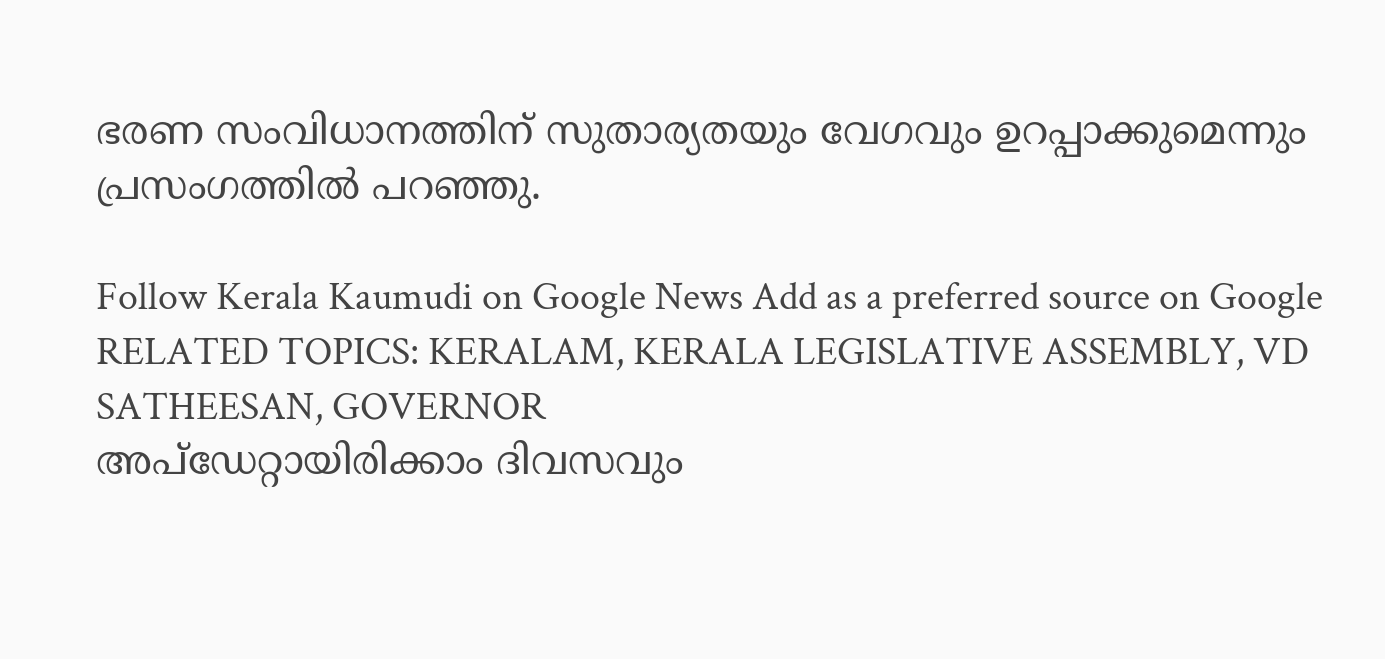ഭരണ സംവിധാനത്തിന് സുതാര്യതയും വേഗവും ഉറപ്പാക്കുമെന്നും പ്രസംഗത്തിൽ പറഞ്ഞു.

Follow Kerala Kaumudi on Google News Add as a preferred source on Google
RELATED TOPICS: KERALAM, KERALA LEGISLATIVE ASSEMBLY, VD SATHEESAN, GOVERNOR
അപ്ഡേറ്റായിരിക്കാം ദിവസവും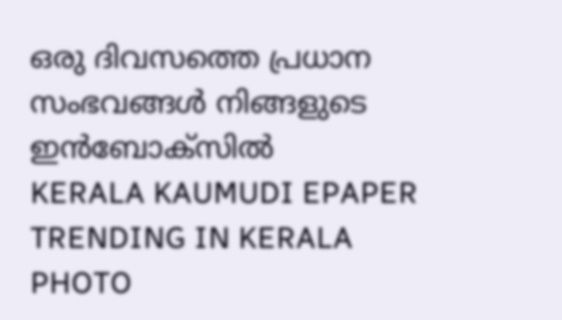ഒരു ദിവസത്തെ പ്രധാന സംഭവങ്ങൾ നിങ്ങളുടെ ഇൻബോക്സിൽ
KERALA KAUMUDI EPAPER
TRENDING IN KERALA
PHOTO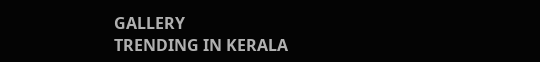GALLERY
TRENDING IN KERALA